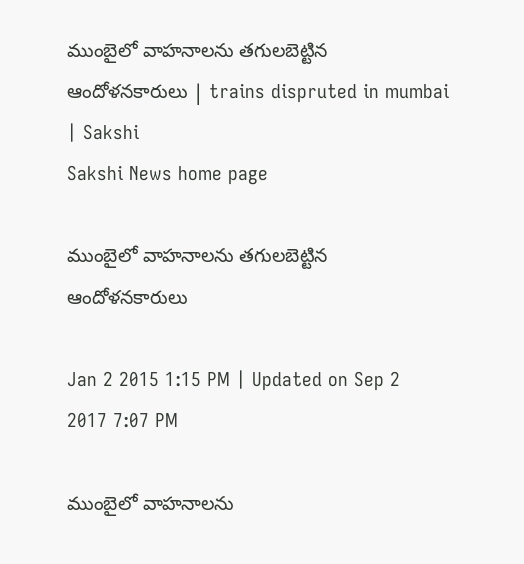ముంబైలో వాహనాలను తగులబెట్టిన ఆందోళనకారులు | trains dispruted in mumbai | Sakshi
Sakshi News home page

ముంబైలో వాహనాలను తగులబెట్టిన ఆందోళనకారులు

Jan 2 2015 1:15 PM | Updated on Sep 2 2017 7:07 PM

ముంబైలో వాహనాలను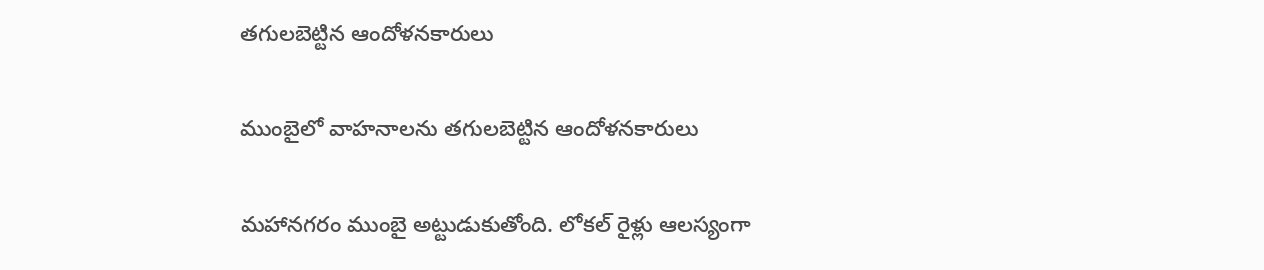తగులబెట్టిన ఆందోళనకారులు

ముంబైలో వాహనాలను తగులబెట్టిన ఆందోళనకారులు

మహానగరం ముంబై అట్టుడుకుతోంది. లోకల్ రైళ్లు ఆలస్యంగా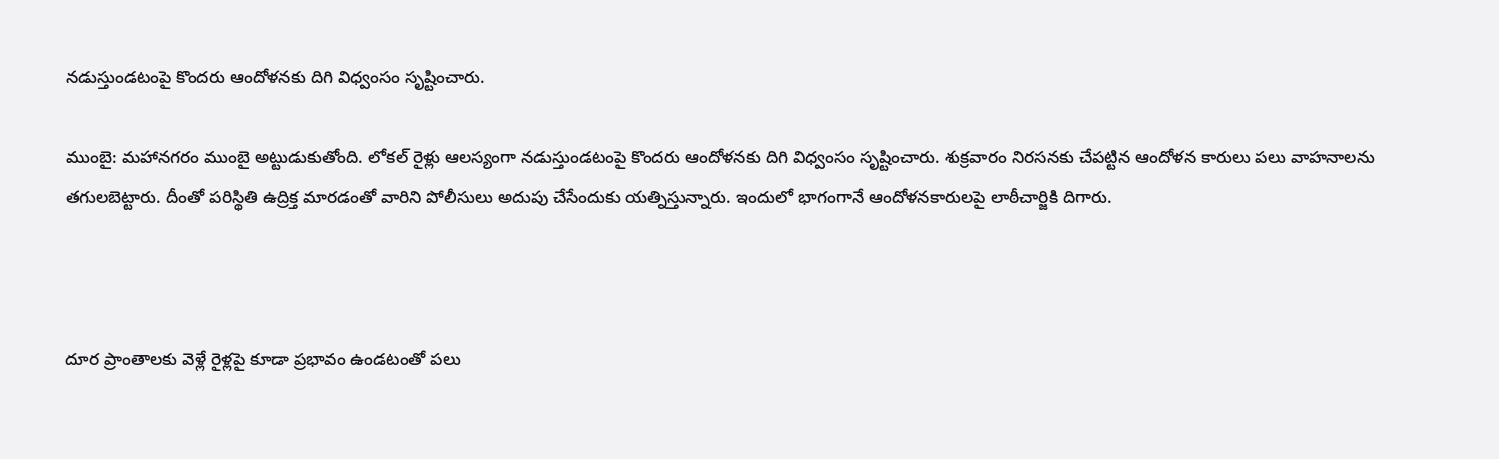నడుస్తుండటంపై కొందరు ఆందోళనకు దిగి విధ్వంసం సృష్టించారు.

ముంబై: మహానగరం ముంబై అట్టుడుకుతోంది. లోకల్ రైళ్లు ఆలస్యంగా నడుస్తుండటంపై కొందరు ఆందోళనకు దిగి విధ్వంసం సృష్టించారు. శుక్రవారం నిరసనకు చేపట్టిన ఆందోళన కారులు పలు వాహనాలను తగులబెట్టారు. దీంతో పరిస్థితి ఉద్రిక్త మారడంతో వారిని పోలీసులు అదుపు చేసేందుకు యత్నిస్తున్నారు. ఇందులో భాగంగానే ఆందోళనకారులపై లాఠీచార్జికి దిగారు.



దూర ప్రాంతాలకు వెళ్లే రైళ్లపై కూడా ప్రభావం ఉండటంతో పలు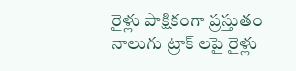రైళ్లు పాక్షికంగా ప్రస్తుతం నాలుగు ట్రాక్ లపై రైళ్లు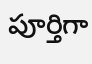పూర్తిగా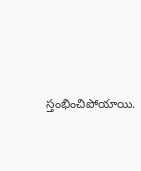స్తంభించిపోయాయి.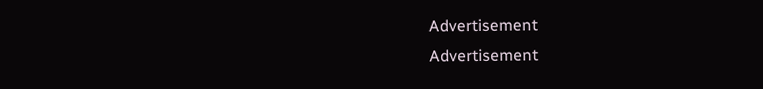Advertisement
Advertisement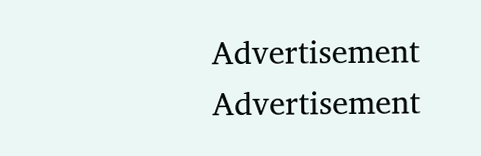Advertisement
Advertisement